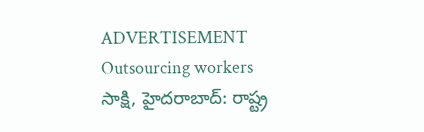ADVERTISEMENT
Outsourcing workers
సాక్షి, హైదరాబాద్: రాష్ట్ర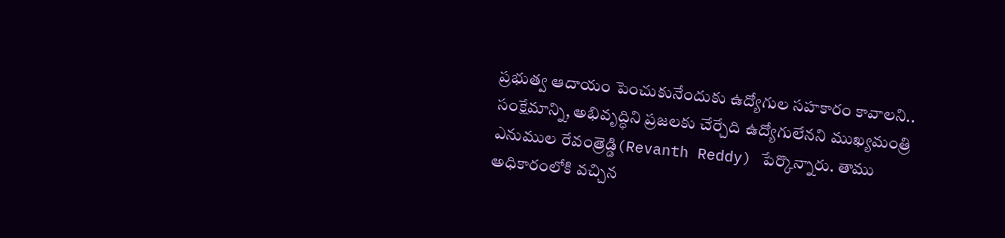ప్రభుత్వ ఆదాయం పెంచుకునేందుకు ఉద్యోగుల సహకారం కావాలని.. సంక్షేమాన్ని, అభివృద్ధిని ప్రజలకు చేర్చేది ఉద్యోగులేనని ముఖ్యమంత్రి ఎనుముల రేవంత్రెడ్డి(Revanth Reddy) పేర్కొన్నారు. తాము అధికారంలోకి వచ్చిన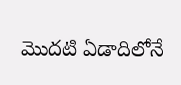మొదటి ఏడాదిలోనే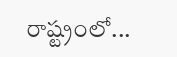రాష్ట్రంలో...